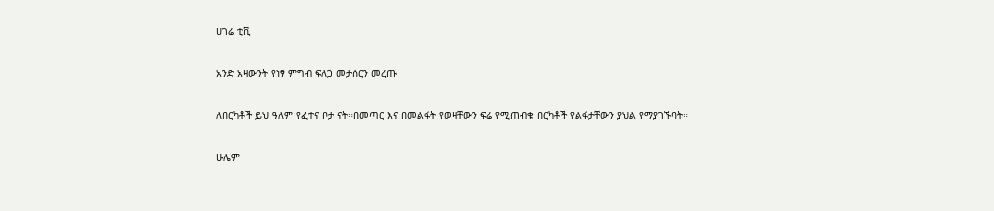ሀገሬ ቲቪ

አንድ አዛውንት የነፃ ምግብ ፍለጋ መታሰርን መረጡ

ለበርካቶች ይህ ዓለም የፈተና ቦታ ናት።በመጣር እና በመልፋት የወዛቸውን ፍሬ የሚጠብቁ በርካቶች የልፋታቸውን ያህል የማያገኙባት።

ሁሌም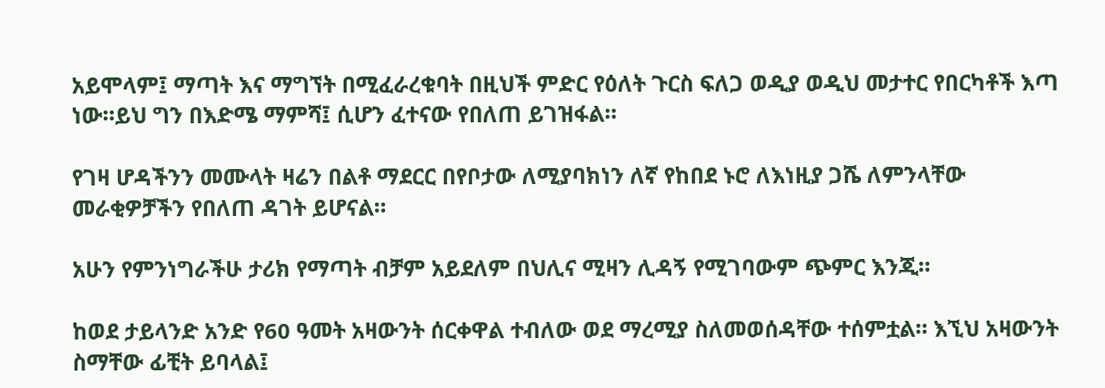አይሞላም፤ ማጣት እና ማግኘት በሚፈራረቁባት በዚህች ምድር የዕለት ጉርስ ፍለጋ ወዲያ ወዲህ መታተር የበርካቶች እጣ ነው።ይህ ግን በእድሜ ማምሻ፤ ሲሆን ፈተናው የበለጠ ይገዝፋል።

የገዛ ሆዳችንን መሙላት ዛሬን በልቶ ማደርር በየቦታው ለሚያባክነን ለኛ የከበደ ኑሮ ለእነዚያ ጋሼ ለምንላቸው መራቂዎቻችን የበለጠ ዳገት ይሆናል።

አሁን የምንነግራችሁ ታሪክ የማጣት ብቻም አይደለም በህሊና ሚዛን ሊዳኝ የሚገባውም ጭምር እንጂ።

ከወደ ታይላንድ አንድ የ60 ዓመት አዛውንት ሰርቀዋል ተብለው ወደ ማረሚያ ስለመወሰዳቸው ተሰምቷል። እኚህ አዛውንት ስማቸው ፊቺት ይባላል፤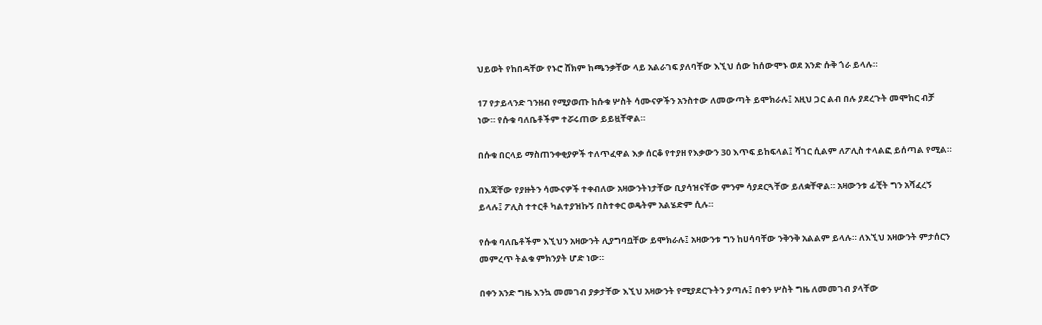ህይወት የከበዳቸው የኑሮ ሸክም ከጫንቃቸው ላይ አልራገፍ ያለባቸው እኚህ ሰው ከሰውሞኑ ወደ አንድ ሱቅ ጎራ ይላሉ።

17 የታይላንድ ገንዘብ የሚያወጡ ከሱቁ ሦስት ሳሙናዎችን አንስተው ለመውጣት ይሞክራሉ፤ አዚህ ጋር ልብ በሉ ያደረጉት መሞከር ብቻ ነው። የሱቁ ባለቤቶችም ተሯሩጠው ይይዟቸዋል።

በሱቁ በርላይ ማስጠንቀቂያዎች ተለጥፈዋል እቃ ሰርቆ የተያዘ የእቃውን 30 እጥፍ ይከፍላል፤ ሻገር ሲልም ለፖሊስ ተላልፎ ይሰጣል የሚል።

በእጃቸው የያዙትን ሳሙናዎች ተቀብለው አዛውንትነታቸው ቢያሳዝናቸው ምንም ሳያደርጓቸው ይለቋቸዋል። አዛውንቱ ፊቺት ግን አሻፈረኝ ይላሉ፤ ፖሊስ ተተርቶ ካልተያዝኩኝ በስተቀር ወዴትም አልሄድም ሲሉ።

የሱቁ ባለቤቶችም እኚህን አዛውንት ሊያግባቧቸው ይሞክራሉ፤ አዛውንቱ ግን ከሀሳባቸው ንቅንቅ አልልም ይላሉ። ለእኚህ አዛውንት ምታሰርን መምረጥ ትልቁ ምክንያት ሆድ ነው።

በቀን አንድ ግዜ እንኳ መመገብ ያቃታቸው እኚህ አዛውንት የሚያደርጉትን ያጣሉ፤ በቀን ሦስት ግዜ ለመመገብ ያላቸው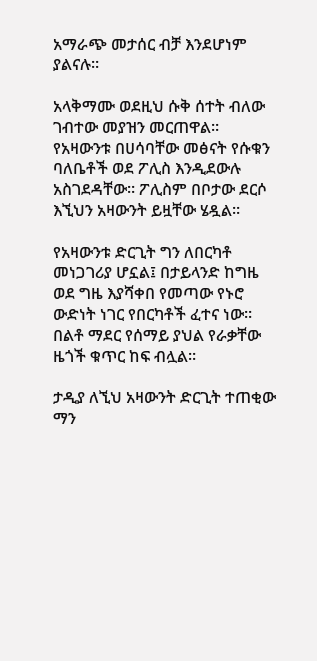አማራጭ መታሰር ብቻ እንደሆነም ያልናሉ።

አላቅማሙ ወደዚህ ሱቅ ሰተት ብለው ገብተው መያዝን መርጠዋል። የአዛውንቱ በሀሳባቸው መፅናት የሱቁን ባለቤቶች ወደ ፖሊስ እንዲደውሉ አስገደዳቸው። ፖሊስም በቦታው ደርሶ እኚህን አዛውንት ይዟቸው ሄዷል።

የአዛውንቱ ድርጊት ግን ለበርካቶ መነጋገሪያ ሆኗል፤ በታይላንድ ከግዜ ወደ ግዜ እያሻቀበ የመጣው የኑሮ ውድነት ነገር የበርካቶች ፈተና ነው። በልቶ ማደር የሰማይ ያህል የራቃቸው ዜጎች ቁጥር ከፍ ብሏል።

ታዲያ ለኚህ አዛውንት ድርጊት ተጠቂው ማን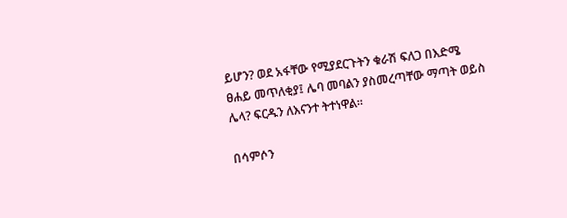ይሆን? ወደ አፋቸው የሚያደርጉትን ቁራሽ ፍለጋ በእድሜ ፀሐይ መጥለቂያ፤ ሌባ መባልን ያስመረጣቸው ማጣት ወይስ ሌላ? ፍርዱን ለእናንተ ትተነዋል።

በሳምሶን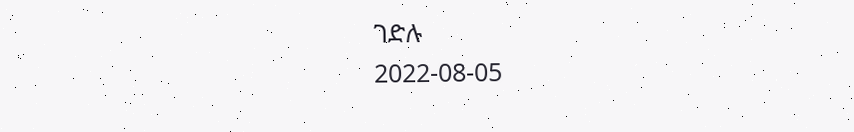ገድሉ
2022-08-05